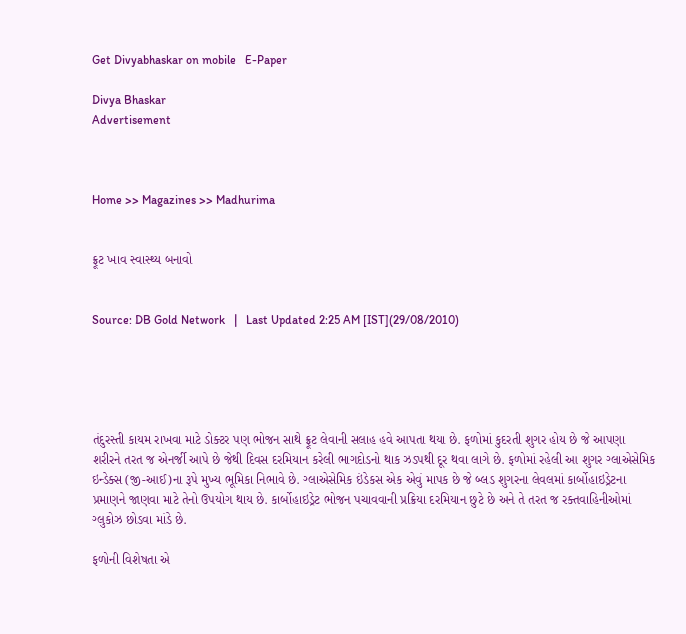Get Divyabhaskar on mobile   E-Paper

Divya Bhaskar
Advertisement



Home >> Magazines >> Madhurima


ફ્રૂટ ખાવ સ્વાસ્થ્ય બનાવો


Source: DB Gold Network   |   Last Updated 2:25 AM [IST](29/08/2010)





તંદુરસ્તી કાયમ રાખવા માટે ડોક્ટર પણ ભોજન સાથે ફ્રૂટ લેવાની સલાહ હવે આપતા થયા છે. ફળોમાં કુદરતી શુગર હોય છે જે આપણા શરીરને તરત જ એનર્જી આપે છે જેથી દિવસ દરમિયાન કરેલી ભાગદોડનો થાક ઝડપથી દૂર થવા લાગે છે. ફળોમાં રહેલી આ શુગર ગ્લાએસેમિક ઇન્ડેક્સ (જી-આઈ)ના રૂપે મુખ્ય ભૂમિકા નિભાવે છે. ગ્લાએસેમિક ઇંડેકસ એક એવું માપક છે જે બ્લડ શુગરના લેવલમાં કાર્બોહાઇડ્રેટના પ્રમાણને જાણવા માટે તેનો ઉપયોગ થાય છે. કાર્બોહાઇડ્રેટ ભોજન પચાવવાની પ્રક્રિયા દરમિયાન છુટે છે અને તે તરત જ રક્તવાહિનીઓમાં ગ્લુકોઝ છોડવા માંડે છે.

ફળોની વિશેષતા એ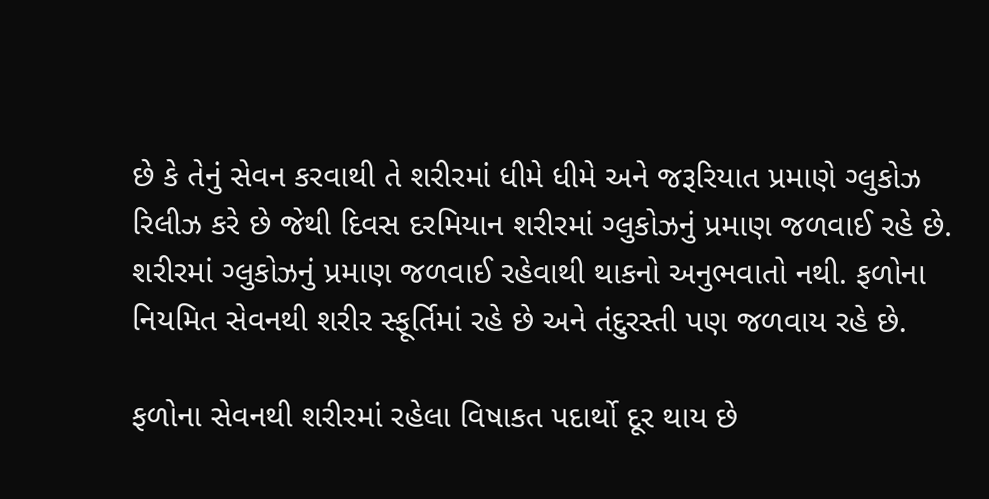છે કે તેનું સેવન કરવાથી તે શરીરમાં ધીમે ધીમે અને જરૂરિયાત પ્રમાણે ગ્લુકોઝ રિલીઝ કરે છે જેથી દિવસ દરમિયાન શરીરમાં ગ્લુકોઝનું પ્રમાણ જળવાઈ રહે છે. શરીરમાં ગ્લુકોઝનું પ્રમાણ જળવાઈ રહેવાથી થાકનો અનુભવાતો નથી. ફળોના નિયમિત સેવનથી શરીર સ્ફૂર્તિમાં રહે છે અને તંદુરસ્તી પણ જળવાય રહે છે.

ફળોના સેવનથી શરીરમાં રહેલા વિષાકત પદાર્થો દૂર થાય છે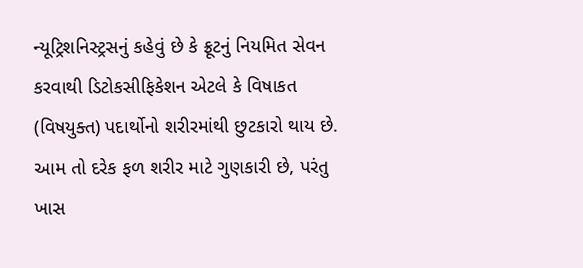ન્યૂટ્રિશનિસ્ટ્રસનું કહેવું છે કે ફ્રૂટનું નિયમિત સેવન કરવાથી ડિટોકસીફિકેશન એટલે કે વિષાકત (વિષયુક્ત) પદાર્થોનો શરીરમાંથી છુટકારો થાય છે. આમ તો દરેક ફળ શરીર માટે ગુણકારી છે, પરંતુ ખાસ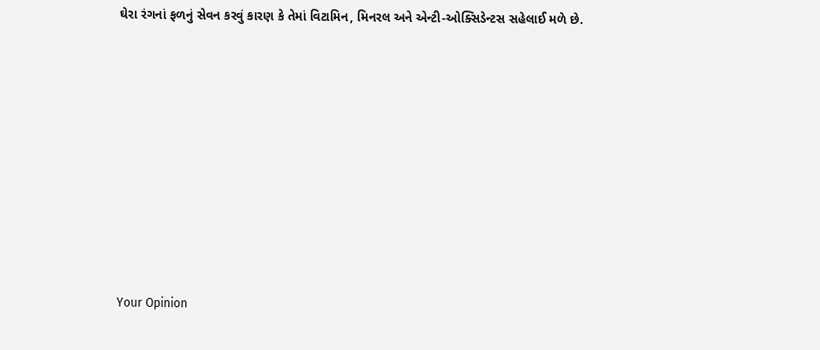ઘેરા રંગનાં ફળનું સેવન કરવું કારણ કે તેમાં વિટામિન, મિનરલ અને એન્ટી-ઓક્સિડેન્ટસ સહેલાઈ મળે છે.











Your Opinion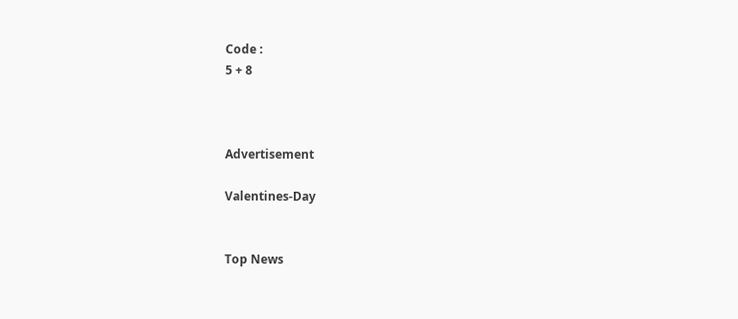Code :
5 + 8



Advertisement

Valentines-Day


Top News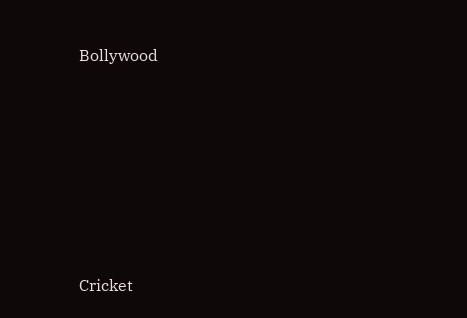Bollywood











Cricket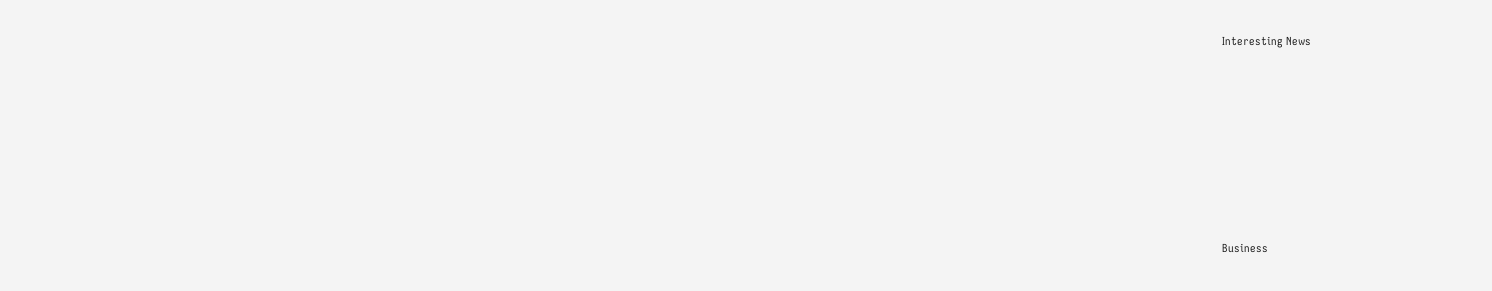Interesting News











Business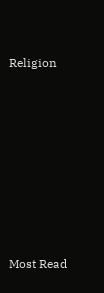Religion











Most Read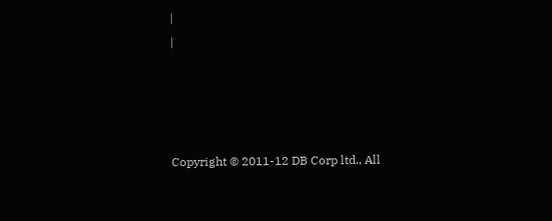|
|




Copyright © 2011-12 DB Corp ltd., All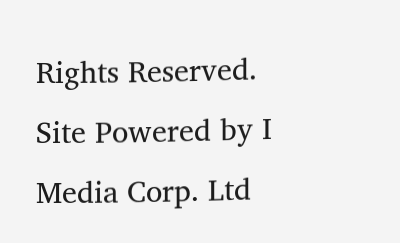Rights Reserved.
Site Powered by I Media Corp. Ltd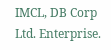IMCL, DB Corp Ltd. Enterprise.